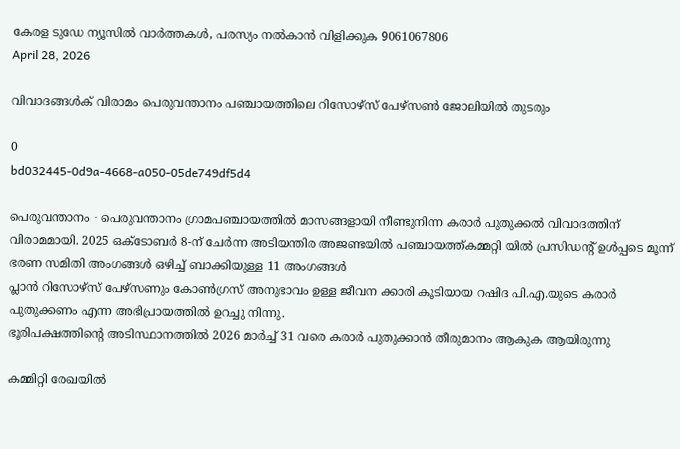കേരള ടുഡേ ന്യൂസിൽ വാർത്തകൾ, പരസ്യം നൽകാൻ വിളിക്കുക 9061067806
April 28, 2026

വിവാദങ്ങൾക് വിരാമം പെരുവന്താനം പഞ്ചായത്തിലെ റിസോഴ്സ് പേഴ്സൺ ജോലിയിൽ തുടരും

0
bd032445-0d9a-4668-a050-05de749df5d4

പെരുവന്താനം ∙ പെരുവന്താനം ഗ്രാമപഞ്ചായത്തിൽ മാസങ്ങളായി നീണ്ടുനിന്ന കരാർ പുതുക്കൽ വിവാദത്തിന് വിരാമമായി. 2025 ഒക്ടോബർ 8-ന് ചേർന്ന അടിയന്തിര അജണ്ടയിൽ പഞ്ചായത്ത്കമ്മറ്റി യിൽ പ്രസിഡന്റ് ഉൾപ്പടെ മൂന്ന് ഭരണ സമിതി അംഗങ്ങൾ ഒഴിച്ച് ബാക്കിയുള്ള 11 അംഗങ്ങൾ
പ്ലാൻ റിസോഴ്‌സ് പേഴ്സണും കോൺഗ്രസ്‌ അനുഭാവം ഉള്ള ജീവന ക്കാരി കൂടിയായ റഷിദ പി.എ.യുടെ കരാർ പുതുക്കണം എന്ന അഭിപ്രായത്തിൽ ഉറച്ചു നിന്നു.
ഭൂരിപക്ഷത്തിന്റെ അടിസ്ഥാനത്തിൽ 2026 മാർച്ച്‌ 31 വരെ കരാർ പുതുക്കാൻ തീരുമാനം ആകുക ആയിരുന്നു

കമ്മിറ്റി രേഖയിൽ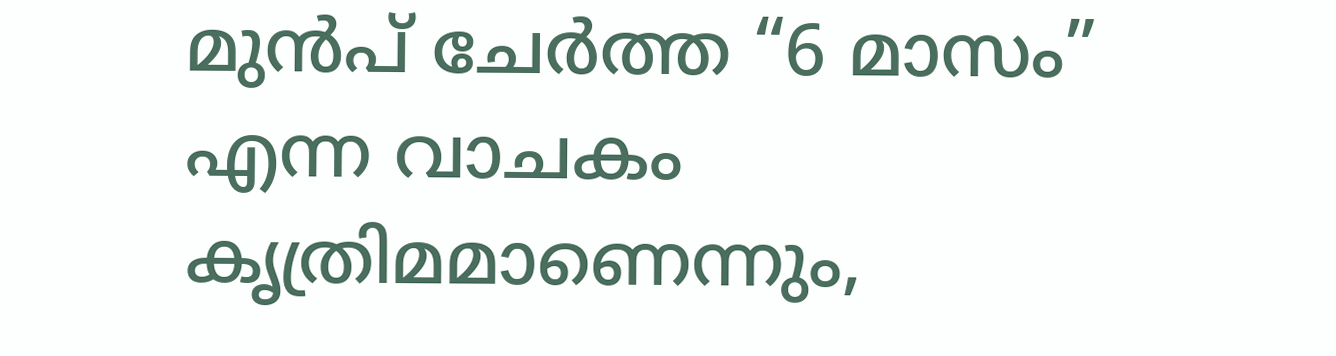മുൻപ് ചേർത്ത “6 മാസം” എന്ന വാചകം കൃത്രിമമാണെന്നും,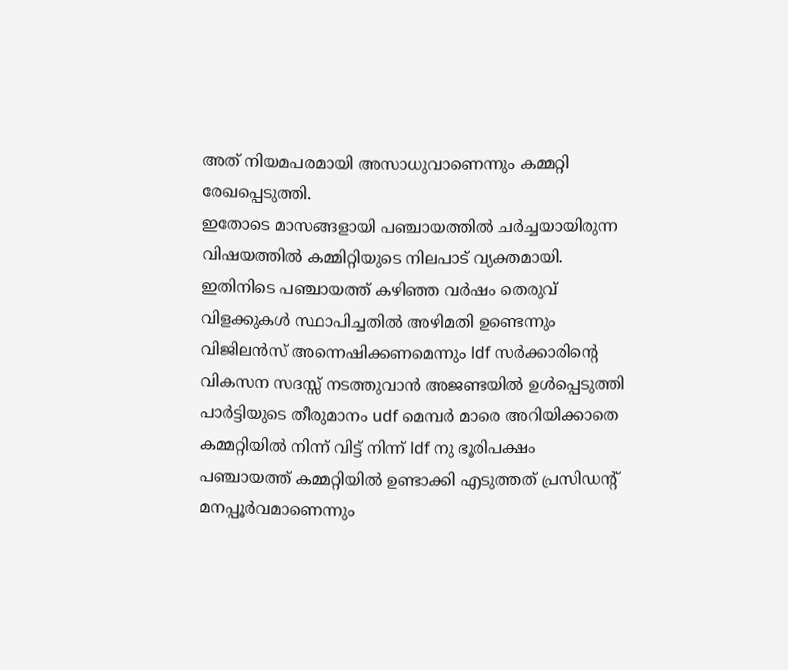അത് നിയമപരമായി അസാധുവാണെന്നും കമ്മറ്റി രേഖപ്പെടുത്തി.
ഇതോടെ മാസങ്ങളായി പഞ്ചായത്തിൽ ചർച്ചയായിരുന്ന വിഷയത്തിൽ കമ്മിറ്റിയുടെ നിലപാട് വ്യക്തമായി. ഇതിനിടെ പഞ്ചായത്ത്‌ കഴിഞ്ഞ വർഷം തെരുവ് വിളക്കുകൾ സ്ഥാപിച്ചതിൽ അഴിമതി ഉണ്ടെന്നും വിജിലൻസ് അന്നെഷിക്കണമെന്നും ldf സർക്കാരിന്റെ വികസന സദസ്സ് നടത്തുവാൻ അജണ്ടയിൽ ഉൾപ്പെടുത്തി പാർട്ടിയുടെ തീരുമാനം udf മെമ്പർ മാരെ അറിയിക്കാതെ കമ്മറ്റിയിൽ നിന്ന് വിട്ട് നിന്ന് ldf നു ഭൂരിപക്ഷം പഞ്ചായത്ത്‌ കമ്മറ്റിയിൽ ഉണ്ടാക്കി എടുത്തത് പ്രസിഡന്റ്‌ മനപ്പൂർവമാണെന്നും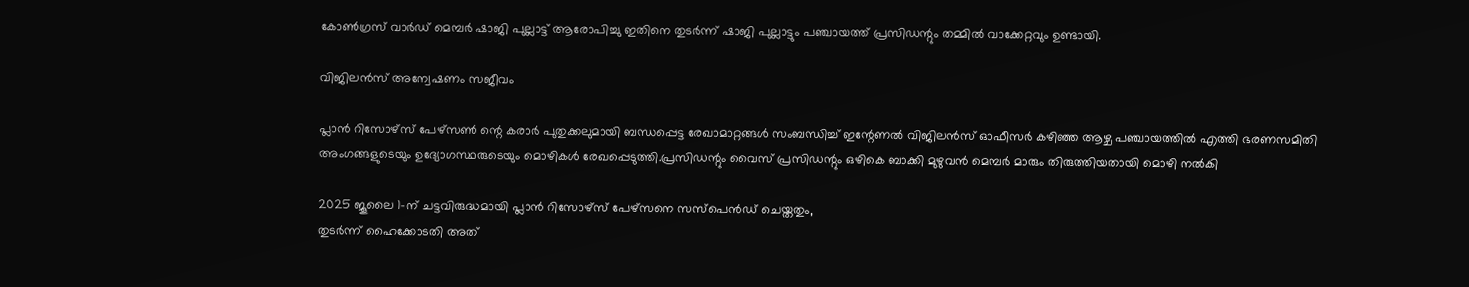കോൺഗ്രസ്‌ വാർഡ് മെമ്പർ ഷാജി പുല്ലാട്ട് ആരോപിച്ചു ഇതിനെ തുടർന്ന് ഷാജി പുല്ലാട്ടും പഞ്ചായത്ത്‌ പ്രസിഡന്റും തമ്മിൽ വാക്കേറ്റവും ഉണ്ടായി.

വിജിലൻസ് അന്വേഷണം സജീവം

പ്ലാൻ റിസോഴ്സ് പേഴ്സൺ ന്റെ കരാർ പുതുക്കലുമായി ബന്ധപ്പെട്ട രേഖാമാറ്റങ്ങൾ സംബന്ധിച്ച് ഇന്റേണൽ വിജിലൻസ് ഓഫീസർ കഴിഞ്ഞ ആഴ്ച പഞ്ചായത്തിൽ എത്തി ഭരണസമിതി അംഗങ്ങളുടെയും ഉദ്യോഗസ്ഥരുടെയും മൊഴികൾ രേഖപ്പെടുത്തി.പ്രസിഡന്റും വൈസ് പ്രസിഡന്റും ഒഴികെ ബാക്കി മുഴുവൻ മെമ്പർ മാരും തിരുത്തിയതായി മൊഴി നൽകി

2025 ജൂലൈ 1-ന് ചട്ടവിരുദ്ധമായി പ്ലാൻ റിസോഴ്സ് പേഴ്സനെ സസ്‌പെൻഡ് ചെയ്തതും,
തുടർന്ന് ഹൈക്കോടതി അത്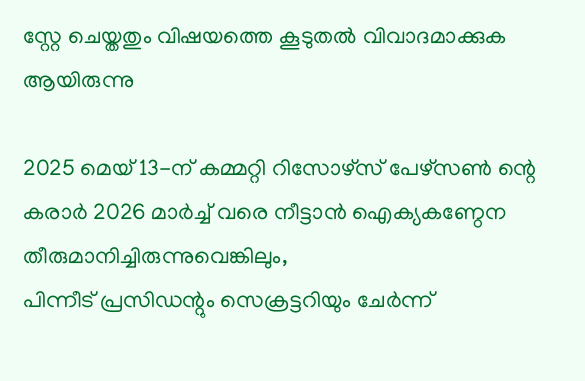സ്റ്റേ ചെയ്തതും വിഷയത്തെ കൂടുതൽ വിവാദമാക്കുക ആയിരുന്നു

2025 മെയ് 13-ന് കമ്മറ്റി റിസോഴ്സ് പേഴ്സൺ ന്റെ കരാർ 2026 മാർച്ച് വരെ നീട്ടാൻ ഐക്യകണ്ഠേന തീരുമാനിച്ചിരുന്നുവെങ്കിലും,
പിന്നീട് പ്രസിഡന്റും സെക്രട്ടറിയും ചേർന്ന്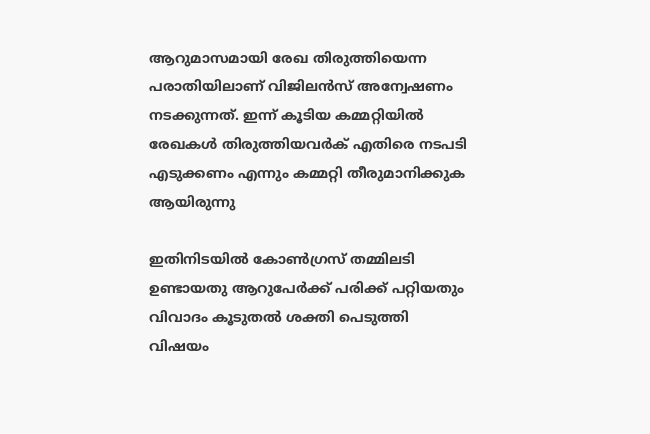ആറുമാസമായി രേഖ തിരുത്തിയെന്ന
പരാതിയിലാണ് വിജിലൻസ് അന്വേഷണം നടക്കുന്നത്. ഇന്ന് കൂടിയ കമ്മറ്റിയിൽ രേഖകൾ തിരുത്തിയവർക് എതിരെ നടപടി എടുക്കണം എന്നും കമ്മറ്റി തീരുമാനിക്കുക ആയിരുന്നു

ഇതിനിടയിൽ കോൺഗ്രസ് തമ്മിലടി ഉണ്ടായതു ആറുപേർക്ക് പരിക്ക് പറ്റിയതും വിവാദം കൂടുതൽ ശക്തി പെടുത്തി
വിഷയം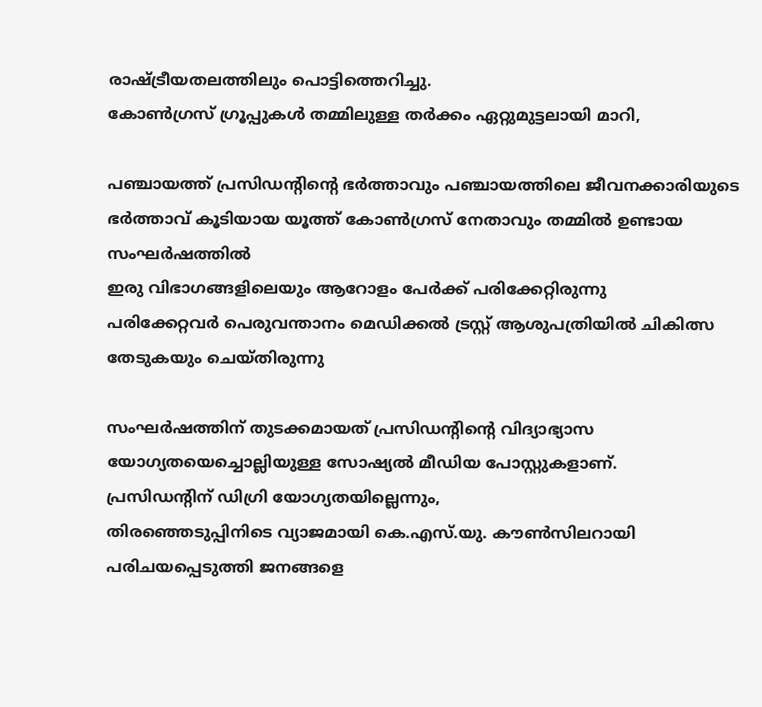രാഷ്ട്രീയതലത്തിലും പൊട്ടിത്തെറിച്ചു.
കോൺഗ്രസ് ഗ്രൂപ്പുകൾ തമ്മിലുള്ള തർക്കം ഏറ്റുമുട്ടലായി മാറി,

പഞ്ചായത്ത് പ്രസിഡന്റിന്റെ ഭർത്താവും പഞ്ചായത്തിലെ ജീവനക്കാരിയുടെ ഭർത്താവ് കൂടിയായ യൂത്ത് കോൺഗ്രസ് നേതാവും തമ്മിൽ ഉണ്ടായ സംഘർഷത്തിൽ
ഇരു വിഭാഗങ്ങളിലെയും ആറോളം പേർക്ക് പരിക്കേറ്റിരുന്നു
പരിക്കേറ്റവർ പെരുവന്താനം മെഡിക്കൽ ട്രസ്റ്റ് ആശുപത്രിയിൽ ചികിത്സ തേടുകയും ചെയ്തിരുന്നു

സംഘർഷത്തിന് തുടക്കമായത് പ്രസിഡന്റിന്റെ വിദ്യാഭ്യാസ യോഗ്യതയെച്ചൊല്ലിയുള്ള സോഷ്യൽ മീഡിയ പോസ്റ്റുകളാണ്.
പ്രസിഡന്റിന് ഡിഗ്രി യോഗ്യതയില്ലെന്നും,
തിരഞ്ഞെടുപ്പിനിടെ വ്യാജമായി കെ.എസ്.യു. കൗൺസിലറായി പരിചയപ്പെടുത്തി ജനങ്ങളെ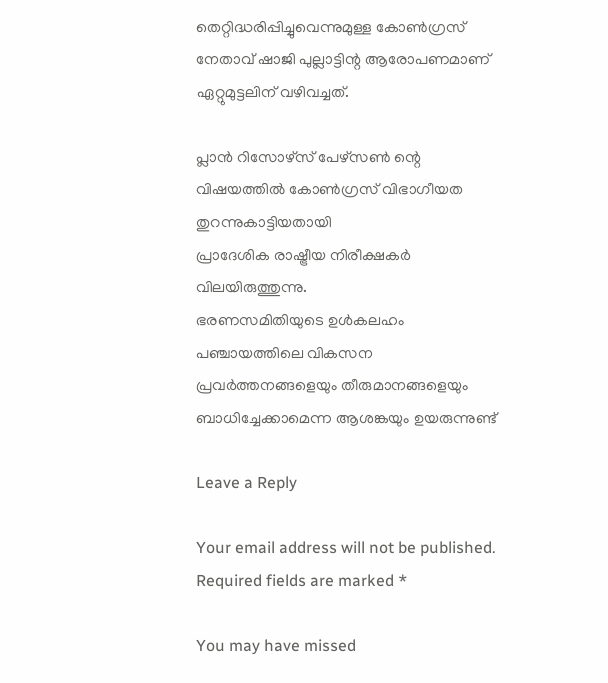തെറ്റിദ്ധരിപ്പിച്ചുവെന്നുമുള്ള കോൺഗ്രസ്‌ നേതാവ് ഷാജി പുല്ലാട്ടിന്റ ആരോപണമാണ് ഏറ്റുമുട്ടലിന് വഴിവച്ചത്.

പ്ലാൻ റിസോഴ്സ് പേഴ്സൺ ന്റെ വിഷയത്തിൽ കോൺഗ്രസ് വിഭാഗീയത തുറന്നുകാട്ടിയതായി
പ്രാദേശിക രാഷ്ട്രീയ നിരീക്ഷകർ വിലയിരുത്തുന്നു.
ഭരണസമിതിയുടെ ഉൾകലഹം പഞ്ചായത്തിലെ വികസന പ്രവർത്തനങ്ങളെയും തീരുമാനങ്ങളെയും ബാധിച്ചേക്കാമെന്ന ആശങ്കയും ഉയരുന്നുണ്ട്

Leave a Reply

Your email address will not be published. Required fields are marked *

You may have missed